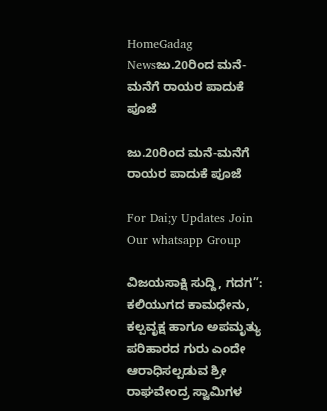HomeGadag Newsಜು.20ರಿಂದ ಮನೆ-ಮನೆಗೆ ರಾಯರ ಪಾದುಕೆ ಪೂಜೆ

ಜು.20ರಿಂದ ಮನೆ-ಮನೆಗೆ ರಾಯರ ಪಾದುಕೆ ಪೂಜೆ

For Dai;y Updates Join Our whatsapp Group

ವಿಜಯಸಾಕ್ಷಿ ಸುದ್ದಿ, ಗದಗ”: ಕಲಿಯುಗದ ಕಾಮಧೇನು, ಕಲ್ಪವೃಕ್ಷ ಹಾಗೂ ಅಪಮೃತ್ಯು ಪರಿಹಾರದ ಗುರು ಎಂದೇ ಆರಾಧಿಸಲ್ಪಡುವ ಶ್ರೀ ರಾಘವೇಂದ್ರ ಸ್ವಾಮಿಗಳ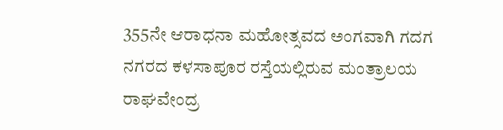355ನೇ ಆರಾಧನಾ ಮಹೋತ್ಸವದ ಅಂಗವಾಗಿ ಗದಗ ನಗರದ ಕಳಸಾಪೂರ ರಸ್ತೆಯಲ್ಲಿರುವ ಮಂತ್ರಾಲಯ ರಾಘವೇಂದ್ರ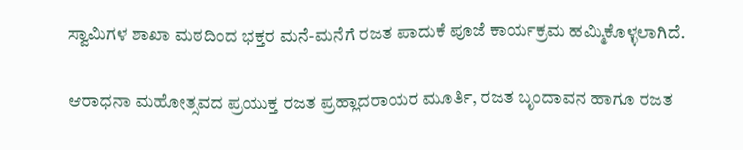ಸ್ವಾಮಿಗಳ ಶಾಖಾ ಮಠದಿಂದ ಭಕ್ತರ ಮನೆ-ಮನೆಗೆ ರಜತ ಪಾದುಕೆ ಪೂಜೆ ಕಾರ್ಯಕ್ರಮ ಹಮ್ಮಿಕೊಳ್ಳಲಾಗಿದೆ.

ಆರಾಧನಾ ಮಹೋತ್ಸವದ ಪ್ರಯುಕ್ತ ರಜತ ಪ್ರಹ್ಲಾದರಾಯರ ಮೂರ್ತಿ, ರಜತ ಬೃಂದಾವನ ಹಾಗೂ ರಜತ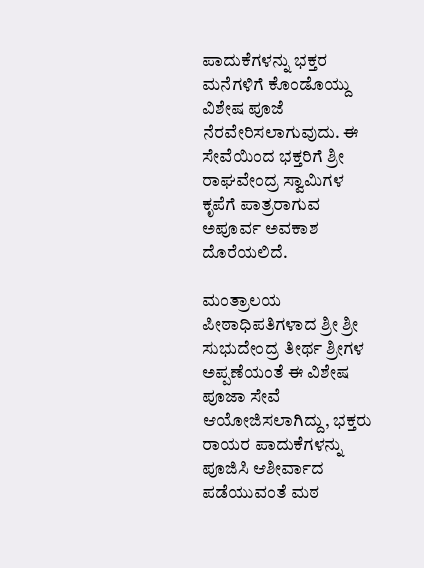ಪಾದುಕೆಗಳನ್ನು ಭಕ್ತರ ಮನೆಗಳಿಗೆ ಕೊಂಡೊಯ್ದು ವಿಶೇಷ ಪೂಜೆ ನೆರವೇರಿಸಲಾಗುವುದು. ಈ ಸೇವೆಯಿಂದ ಭಕ್ತರಿಗೆ ಶ್ರೀ ರಾಘವೇಂದ್ರ ಸ್ವಾಮಿಗಳ ಕೃಪೆಗೆ ಪಾತ್ರರಾಗುವ ಅಪೂರ್ವ ಅವಕಾಶ ದೊರೆಯಲಿದೆ.

ಮಂತ್ರಾಲಯ ಪೀಠಾಧಿಪತಿಗಳಾದ ಶ್ರೀ ಶ್ರೀ ಸುಭುದೇಂದ್ರ ತೀರ್ಥ ಶ್ರೀಗಳ ಅಪ್ಪಣೆಯಂತೆ ಈ ವಿಶೇಷ ಪೂಜಾ ಸೇವೆ ಆಯೋಜಿಸಲಾಗಿದ್ದು, ಭಕ್ತರು ರಾಯರ ಪಾದುಕೆಗಳನ್ನು ಪೂಜಿಸಿ ಆಶೀರ್ವಾದ ಪಡೆಯುವಂತೆ ಮಠ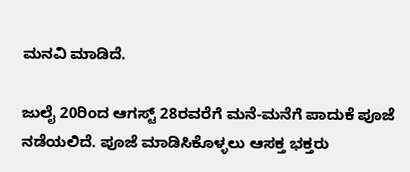ಮನವಿ ಮಾಡಿದೆ.

ಜುಲೈ 20ರಿಂದ ಆಗಸ್ಟ್ 28ರವರೆಗೆ ಮನೆ-ಮನೆಗೆ ಪಾದುಕೆ ಪೂಜೆ ನಡೆಯಲಿದೆ. ಪೂಜೆ ಮಾಡಿಸಿಕೊಳ್ಳಲು ಆಸಕ್ತ ಭಕ್ತರು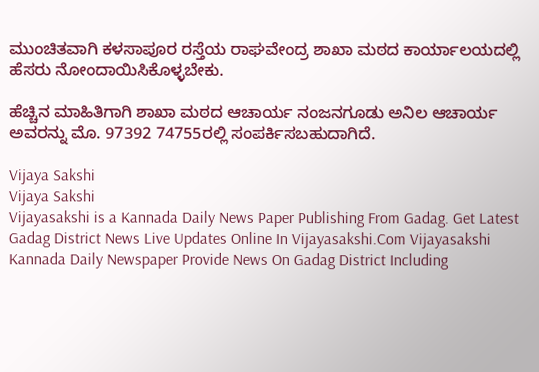ಮುಂಚಿತವಾಗಿ ಕಳಸಾಪೂರ ರಸ್ತೆಯ ರಾಘವೇಂದ್ರ ಶಾಖಾ ಮಠದ ಕಾರ್ಯಾಲಯದಲ್ಲಿ ಹೆಸರು ನೋಂದಾಯಿಸಿಕೊಳ್ಳಬೇಕು.

ಹೆಚ್ಚಿನ ಮಾಹಿತಿಗಾಗಿ ಶಾಖಾ ಮಠದ ಆಚಾರ್ಯ ನಂಜನಗೂಡು ಅನಿಲ ಆಚಾರ್ಯ ಅವರನ್ನು ಮೊ. 97392 74755ರಲ್ಲಿ ಸಂಪರ್ಕಿಸಬಹುದಾಗಿದೆ.

Vijaya Sakshi
Vijaya Sakshi
Vijayasakshi is a Kannada Daily News Paper Publishing From Gadag. Get Latest Gadag District News Live Updates Online In Vijayasakshi.Com Vijayasakshi Kannada Daily Newspaper Provide News On Gadag District Including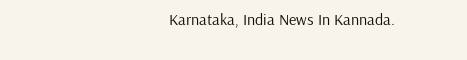Karnataka, India News In Kannada.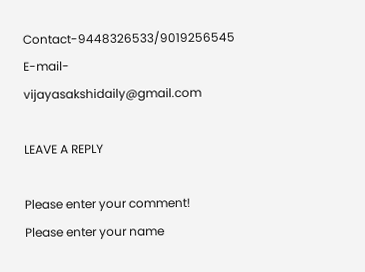Contact-9448326533/9019256545 E-mail-vijayasakshidaily@gmail.com

LEAVE A REPLY

Please enter your comment!
Please enter your name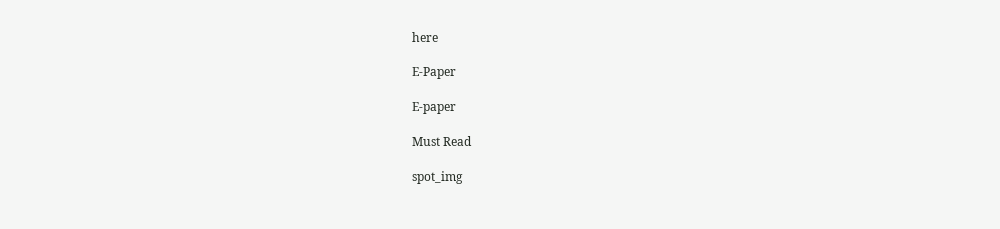here

E-Paper

E-paper

Must Read

spot_img